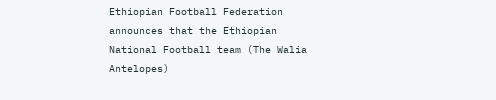Ethiopian Football Federation announces that the Ethiopian National Football team (The Walia Antelopes)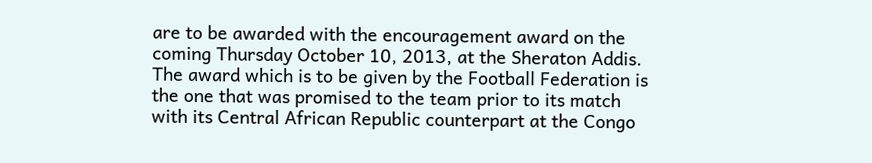are to be awarded with the encouragement award on the coming Thursday October 10, 2013, at the Sheraton Addis.
The award which is to be given by the Football Federation is the one that was promised to the team prior to its match with its Central African Republic counterpart at the Congo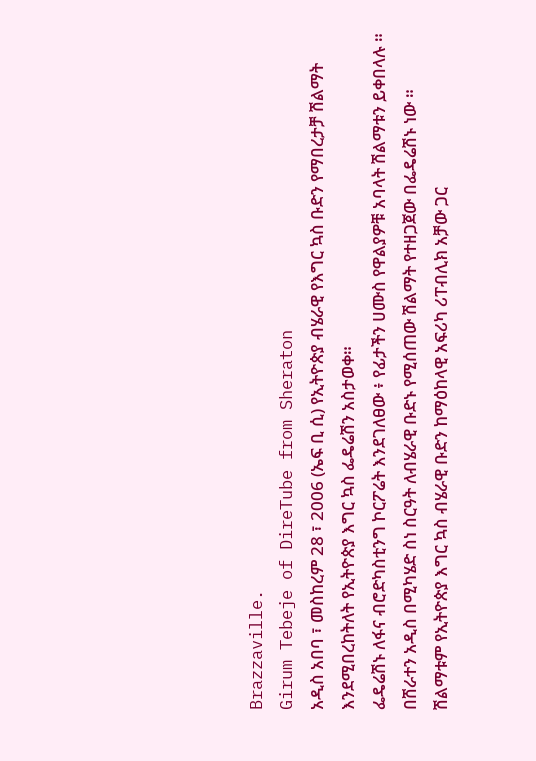Brazzaville.
Girum Tebeje of DireTube from Sheraton
አዲስ አበባ ፣ መስከረም 28 ፣ 2006 (ኤፍ ቢ ሲ) የኢትዮጵያ ብሄራዊ የእግር ኳስ ቡድን የማበረታቻ ሽልማት እንደሚበረከትለት የኢትዮጵያ እግር ኳስ ፌዴሬሽን አስታወቀ።
ፌዴሬሽኑ ለፋና ብሮድካስቲንግ ኮርፖሬት እንደገለፀው ፥ የፊታችን ሀሙስ የዋልያዎቹ አባላት ሽልማቱን ይቀበላሉ ።
በሸራተን አዲስ በሚካሄድ ስነ ስርዓት ለብሄራዊ ቡድኑ የሚሰጠው ሽልማት የተዘጋጀው በፌዴሬሽኑ ነው ።
ሽልማቱም የኢትዮጵያ እግር ኳስ ብሄራዊ ቡድን ከማዕከላዊ አፍሪካ ሪፐብሊክ አቻው ጋር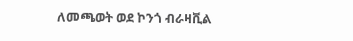ለመጫወት ወደ ኮንጎ ብራዛቪል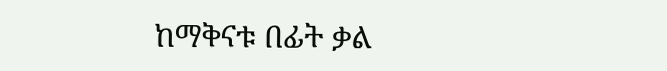ከማቅናቱ በፊት ቃል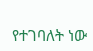የተገባለት ነው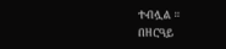ተብሏል ።
በዘርዓይ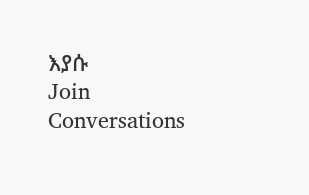እያሱ
Join Conversations